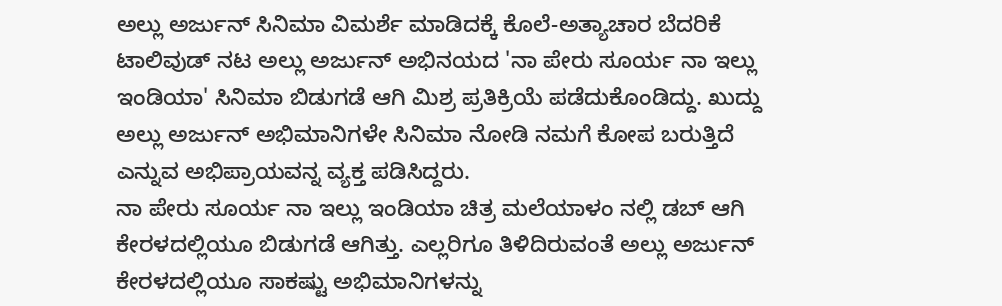ಅಲ್ಲು ಅರ್ಜುನ್ ಸಿನಿಮಾ ವಿಮರ್ಶೆ ಮಾಡಿದಕ್ಕೆ ಕೊಲೆ-ಅತ್ಯಾಚಾರ ಬೆದರಿಕೆ
ಟಾಲಿವುಡ್ ನಟ ಅಲ್ಲು ಅರ್ಜುನ್ ಅಭಿನಯದ 'ನಾ ಪೇರು ಸೂರ್ಯ ನಾ ಇಲ್ಲು ಇಂಡಿಯಾ' ಸಿನಿಮಾ ಬಿಡುಗಡೆ ಆಗಿ ಮಿಶ್ರ ಪ್ರತಿಕ್ರಿಯೆ ಪಡೆದುಕೊಂಡಿದ್ದು. ಖುದ್ದು ಅಲ್ಲು ಅರ್ಜುನ್ ಅಭಿಮಾನಿಗಳೇ ಸಿನಿಮಾ ನೋಡಿ ನಮಗೆ ಕೋಪ ಬರುತ್ತಿದೆ ಎನ್ನುವ ಅಭಿಪ್ರಾಯವನ್ನ ವ್ಯಕ್ತ ಪಡಿಸಿದ್ದರು.
ನಾ ಪೇರು ಸೂರ್ಯ ನಾ ಇಲ್ಲು ಇಂಡಿಯಾ ಚಿತ್ರ ಮಲೆಯಾಳಂ ನಲ್ಲಿ ಡಬ್ ಆಗಿ ಕೇರಳದಲ್ಲಿಯೂ ಬಿಡುಗಡೆ ಆಗಿತ್ತು. ಎಲ್ಲರಿಗೂ ತಿಳಿದಿರುವಂತೆ ಅಲ್ಲು ಅರ್ಜುನ್ ಕೇರಳದಲ್ಲಿಯೂ ಸಾಕಷ್ಟು ಅಭಿಮಾನಿಗಳನ್ನು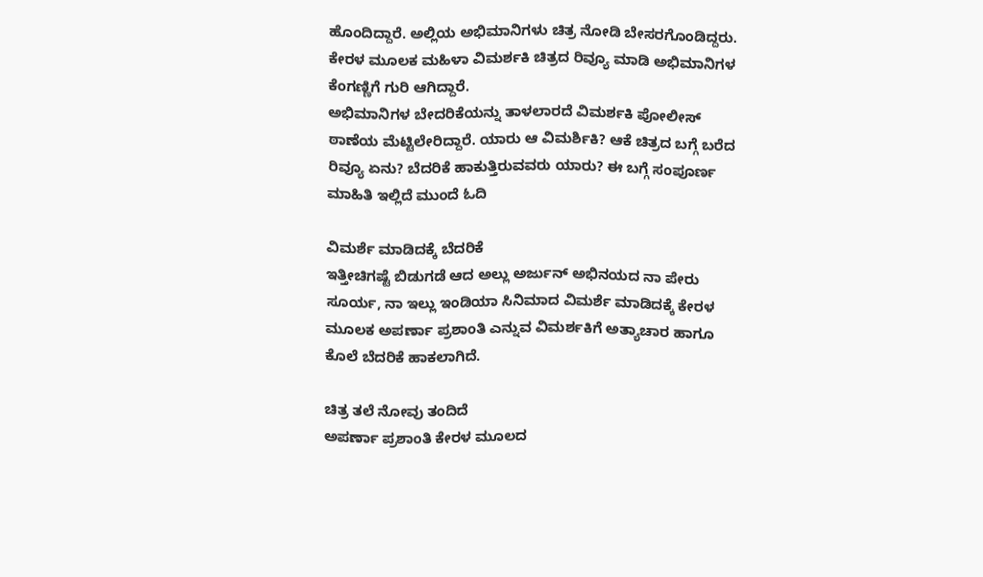ಹೊಂದಿದ್ದಾರೆ. ಅಲ್ಲಿಯ ಅಭಿಮಾನಿಗಳು ಚಿತ್ರ ನೋಡಿ ಬೇಸರಗೊಂಡಿದ್ದರು. ಕೇರಳ ಮೂಲಕ ಮಹಿಳಾ ವಿಮರ್ಶಕಿ ಚಿತ್ರದ ರಿವ್ಯೂ ಮಾಡಿ ಅಭಿಮಾನಿಗಳ ಕೆಂಗಣ್ಣಿಗೆ ಗುರಿ ಆಗಿದ್ದಾರೆ.
ಅಭಿಮಾನಿಗಳ ಬೇದರಿಕೆಯನ್ನು ತಾಳಲಾರದೆ ವಿಮರ್ಶಕಿ ಪೋಲೀಸ್ ಠಾಣೆಯ ಮೆಟ್ಟಿಲೇರಿದ್ದಾರೆ. ಯಾರು ಆ ವಿಮರ್ಶಿಕಿ? ಆಕೆ ಚಿತ್ರದ ಬಗ್ಗೆ ಬರೆದ ರಿವ್ಯೂ ಏನು? ಬೆದರಿಕೆ ಹಾಕುತ್ತಿರುವವರು ಯಾರು? ಈ ಬಗ್ಗೆ ಸಂಪೂರ್ಣ ಮಾಹಿತಿ ಇಲ್ಲಿದೆ ಮುಂದೆ ಓದಿ

ವಿಮರ್ಶೆ ಮಾಡಿದಕ್ಕೆ ಬೆದರಿಕೆ
ಇತ್ತೀಚಿಗಷ್ಟೆ ಬಿಡುಗಡೆ ಆದ ಅಲ್ಲು ಅರ್ಜುನ್ ಅಭಿನಯದ ನಾ ಪೇರು ಸೂರ್ಯ, ನಾ ಇಲ್ಲು ಇಂಡಿಯಾ ಸಿನಿಮಾದ ವಿಮರ್ಶೆ ಮಾಡಿದಕ್ಕೆ ಕೇರಳ ಮೂಲಕ ಅಪರ್ಣಾ ಪ್ರಶಾಂತಿ ಎನ್ನುವ ವಿಮರ್ಶಕಿಗೆ ಅತ್ಯಾಚಾರ ಹಾಗೂ ಕೊಲೆ ಬೆದರಿಕೆ ಹಾಕಲಾಗಿದೆ.

ಚಿತ್ರ ತಲೆ ನೋವು ತಂದಿದೆ
ಅಪರ್ಣಾ ಪ್ರಶಾಂತಿ ಕೇರಳ ಮೂಲದ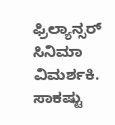ಫ್ರಿಲ್ಯಾನ್ಸರ್ ಸಿನಿಮಾ ವಿಮರ್ಶಕಿ. ಸಾಕಷ್ಟು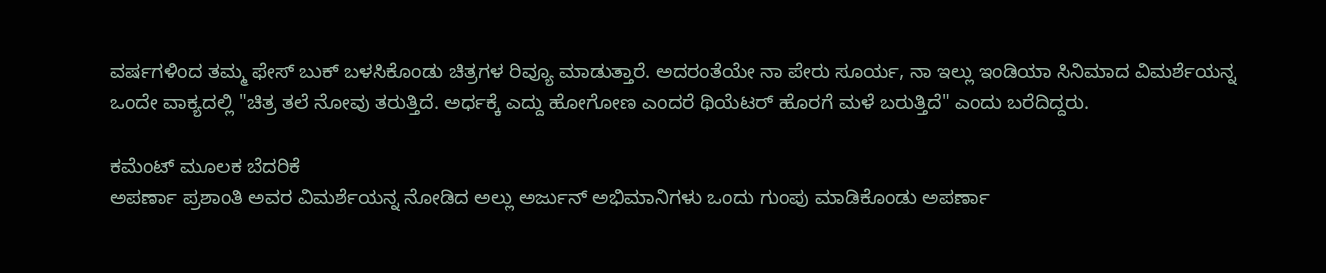ವರ್ಷಗಳಿಂದ ತಮ್ಮ ಫೇಸ್ ಬುಕ್ ಬಳಸಿಕೊಂಡು ಚಿತ್ರಗಳ ರಿವ್ಯೂ ಮಾಡುತ್ತಾರೆ. ಅದರಂತೆಯೇ ನಾ ಪೇರು ಸೂರ್ಯ, ನಾ ಇಲ್ಲು ಇಂಡಿಯಾ ಸಿನಿಮಾದ ವಿಮರ್ಶೆಯನ್ನ ಒಂದೇ ವಾಕ್ಯದಲ್ಲಿ "ಚಿತ್ರ ತಲೆ ನೋವು ತರುತ್ತಿದೆ. ಅರ್ಧಕ್ಕೆ ಎದ್ದು ಹೋಗೋಣ ಎಂದರೆ ಥಿಯೆಟರ್ ಹೊರಗೆ ಮಳೆ ಬರುತ್ತಿದೆ" ಎಂದು ಬರೆದಿದ್ದರು.

ಕಮೆಂಟ್ ಮೂಲಕ ಬೆದರಿಕೆ
ಅಪರ್ಣಾ ಪ್ರಶಾಂತಿ ಅವರ ವಿಮರ್ಶೆಯನ್ನ ನೋಡಿದ ಅಲ್ಲು ಅರ್ಜುನ್ ಅಭಿಮಾನಿಗಳು ಒಂದು ಗುಂಪು ಮಾಡಿಕೊಂಡು ಅಪರ್ಣಾ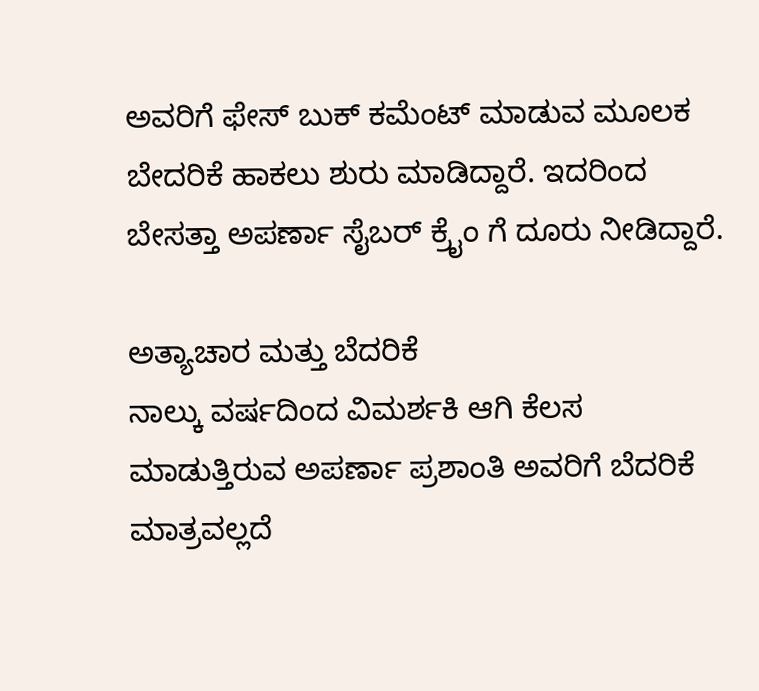ಅವರಿಗೆ ಫೇಸ್ ಬುಕ್ ಕಮೆಂಟ್ ಮಾಡುವ ಮೂಲಕ ಬೇದರಿಕೆ ಹಾಕಲು ಶುರು ಮಾಡಿದ್ದಾರೆ. ಇದರಿಂದ ಬೇಸತ್ತಾ ಅಪರ್ಣಾ ಸೈಬರ್ ಕ್ರೈಂ ಗೆ ದೂರು ನೀಡಿದ್ದಾರೆ.

ಅತ್ಯಾಚಾರ ಮತ್ತು ಬೆದರಿಕೆ
ನಾಲ್ಕು ವರ್ಷದಿಂದ ವಿಮರ್ಶಕಿ ಆಗಿ ಕೆಲಸ ಮಾಡುತ್ತಿರುವ ಅಪರ್ಣಾ ಪ್ರಶಾಂತಿ ಅವರಿಗೆ ಬೆದರಿಕೆ ಮಾತ್ರವಲ್ಲದೆ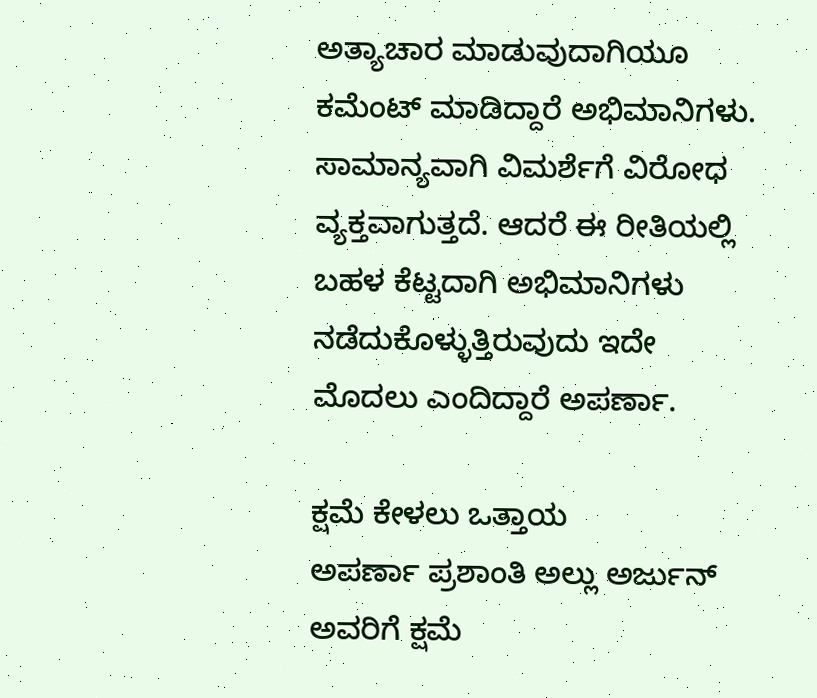ಅತ್ಯಾಚಾರ ಮಾಡುವುದಾಗಿಯೂ ಕಮೆಂಟ್ ಮಾಡಿದ್ದಾರೆ ಅಭಿಮಾನಿಗಳು. ಸಾಮಾನ್ಯವಾಗಿ ವಿಮರ್ಶೆಗೆ ವಿರೋಧ ವ್ಯಕ್ತವಾಗುತ್ತದೆ. ಆದರೆ ಈ ರೀತಿಯಲ್ಲಿ ಬಹಳ ಕೆಟ್ಟದಾಗಿ ಅಭಿಮಾನಿಗಳು ನಡೆದುಕೊಳ್ಳುತ್ತಿರುವುದು ಇದೇ ಮೊದಲು ಎಂದಿದ್ದಾರೆ ಅಪರ್ಣಾ.

ಕ್ಷಮೆ ಕೇಳಲು ಒತ್ತಾಯ
ಅಪರ್ಣಾ ಪ್ರಶಾಂತಿ ಅಲ್ಲು ಅರ್ಜುನ್ ಅವರಿಗೆ ಕ್ಷಮೆ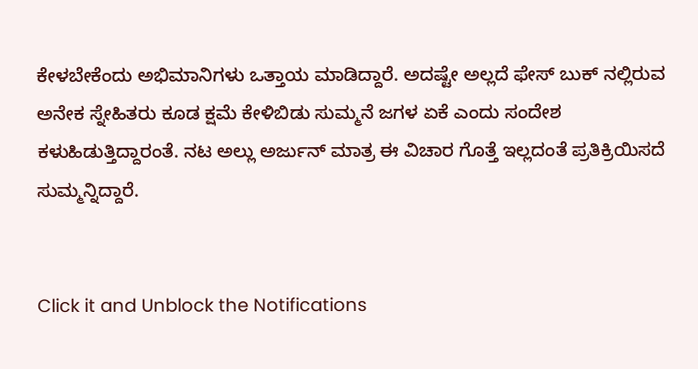ಕೇಳಬೇಕೆಂದು ಅಭಿಮಾನಿಗಳು ಒತ್ತಾಯ ಮಾಡಿದ್ದಾರೆ. ಅದಷ್ಟೇ ಅಲ್ಲದೆ ಫೇಸ್ ಬುಕ್ ನಲ್ಲಿರುವ ಅನೇಕ ಸ್ನೇಹಿತರು ಕೂಡ ಕ್ಷಮೆ ಕೇಳಿಬಿಡು ಸುಮ್ಮನೆ ಜಗಳ ಏಕೆ ಎಂದು ಸಂದೇಶ ಕಳುಹಿಡುತ್ತಿದ್ದಾರಂತೆ. ನಟ ಅಲ್ಲು ಅರ್ಜುನ್ ಮಾತ್ರ ಈ ವಿಚಾರ ಗೊತ್ತೆ ಇಲ್ಲದಂತೆ ಪ್ರತಿಕ್ರಿಯಿಸದೆ ಸುಮ್ಮನ್ನಿದ್ದಾರೆ.


Click it and Unblock the Notifications